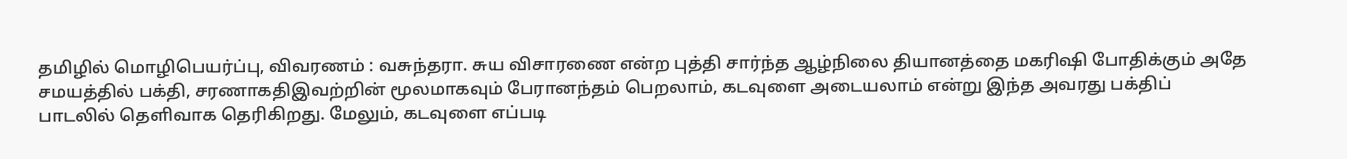தமிழில் மொழிபெயர்ப்பு, விவரணம் : வசுந்தரா. சுய விசாரணை என்ற புத்தி சார்ந்த ஆழ்நிலை தியானத்தை மகரிஷி போதிக்கும் அதே சமயத்தில் பக்தி, சரணாகதிஇவற்றின் மூலமாகவும் பேரானந்தம் பெறலாம், கடவுளை அடையலாம் என்று இந்த அவரது பக்திப் பாடலில் தெளிவாக தெரிகிறது. மேலும், கடவுளை எப்படி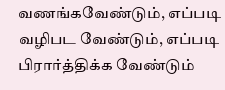வணங்கவேண்டும், எப்படி வழிபட வேண்டும், எப்படி பிரார்த்திக்க வேண்டும்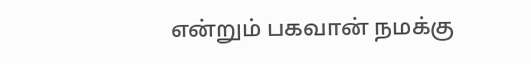என்றும் பகவான் நமக்கு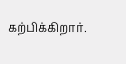கற்பிக்கிறார்.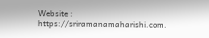Website : https://sriramanamaharishi.com.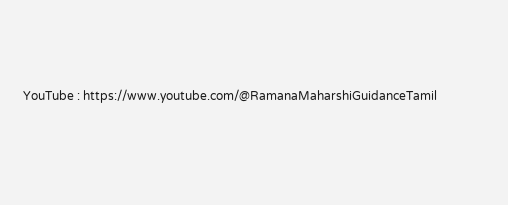YouTube : https://www.youtube.com/@RamanaMaharshiGuidanceTamil